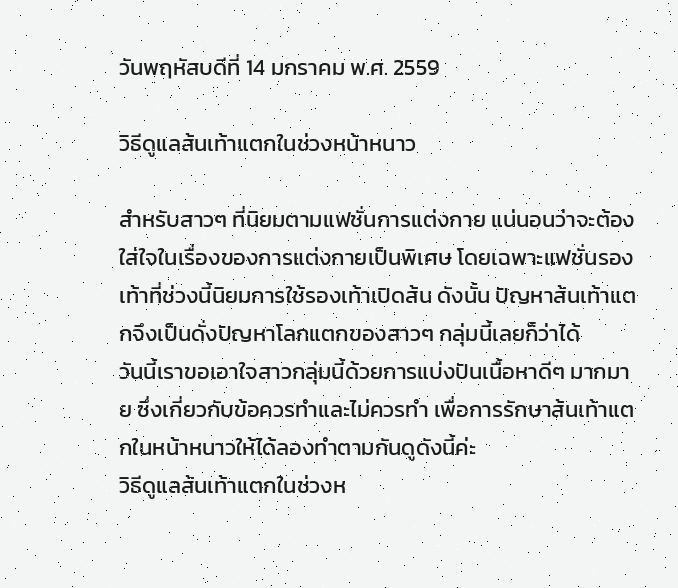วันพฤหัสบดีที่ 14 มกราคม พ.ศ. 2559

วิธีดูแลส้นเท้าแตกในช่วงหน้าหนาว

สำหรับสาวๆ ที่นิยมตามแฟชั่นการแต่งกาย แน่นอนว่าจะต้องใส่ใจในเรื่องของการแต่งกายเป็นพิเศษ โดยเฉพาะแฟชั่นรองเท้าที่ช่วงนี้นิยมการใช้รองเท้าเปิดส้น ดังนั้น ปัญหาส้นเท้าแตกจึงเป็นดั่งปัญหาโลกแตกของสาวๆ กลุ่มนี้เลยก็ว่าได้
วันนี้เราขอเอาใจสาวกลุ่มนี้ด้วยการแบ่งปันเนื้อหาดีๆ มากมาย ซึ่งเกี่ยวกับข้อควรทำและไม่ควรทำ เพื่อการรักษาส้นเท้าแตกในหน้าหนาวให้ได้ลองทำตามกันดูดังนี้ค่ะ
วิธีดูแลส้นเท้าแตกในช่วงห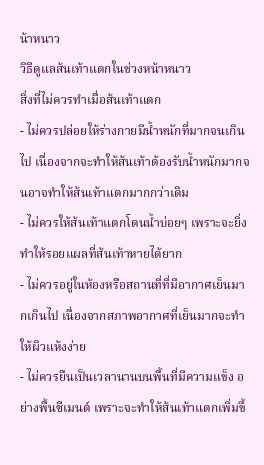น้าหนาว
วิธีดูแลส้นเท้าแตกในช่วงหน้าหนาว
สิ่งที่ไม่ควรทำเมื่อส้นเท้าแตก
- ไม่ควรปล่อยให้ร่างกายมีน้ำหนักที่มากจนเกินไป เนื่องจากจะทำให้ส้นเท้าต้องรับน้ำหนักมากจนอาจทำให้ส้นเท้าแตกมากกว่าเดิม
- ไม่ควรให้ส้นเท้าแตกโดนน้ำบ่อยๆ เพราะจะยิ่งทำให้รอยแผลที่ส้นเท้าหายได้ยาก
- ไม่ควรอยู่ในห้องหรือสถานที่ที่มีอากาศเย็นมากเกินไป เนื่องจากสภาพอากาศที่เย็นมากจะทำให้ผิวแห้งง่าย
- ไม่ควรยืนเป็นเวลานานบนพื้นที่มีความแข็ง อย่างพื้นซีเมนต์ เพราะจะทำให้ส้นเท้าแตกเพิ่มขึ้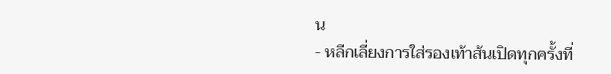น
- หลีกเลี่ยงการใส่รองเท้าส้นเปิดทุกครั้งที่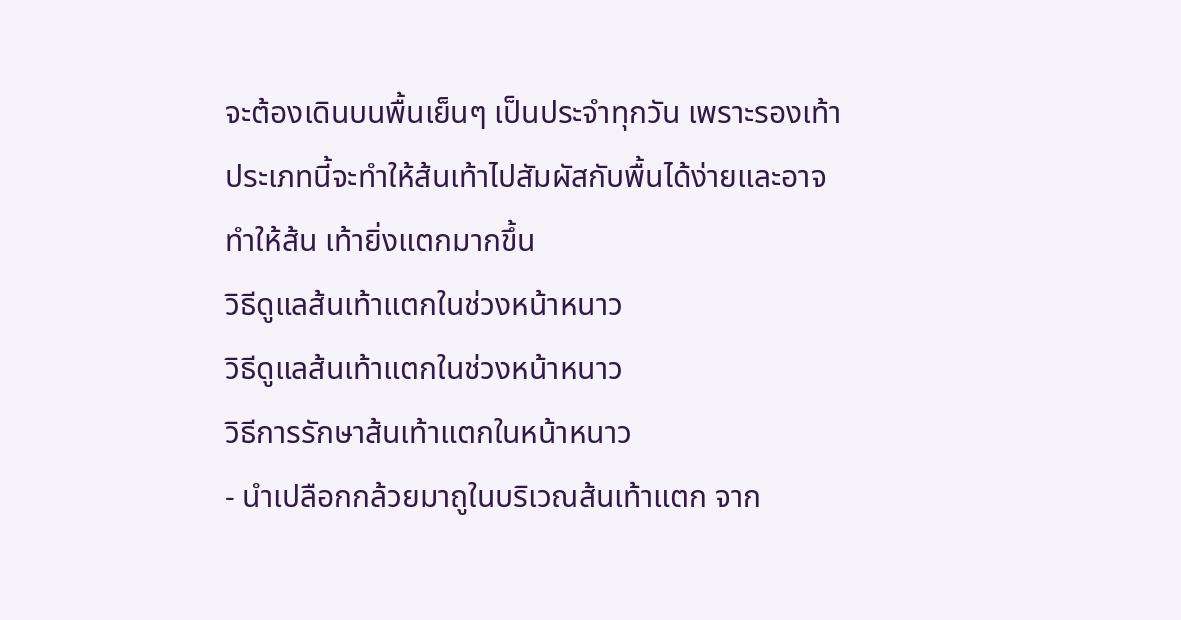จะต้องเดินบนพื้นเย็นๆ เป็นประจำทุกวัน เพราะรองเท้าประเภทนี้จะทำให้ส้นเท้าไปสัมผัสกับพื้นได้ง่ายและอาจทำให้ส้น เท้ายิ่งแตกมากขึ้น
วิธีดูแลส้นเท้าแตกในช่วงหน้าหนาว
วิธีดูแลส้นเท้าแตกในช่วงหน้าหนาว
วิธีการรักษาส้นเท้าแตกในหน้าหนาว
- นำเปลือกกล้วยมาถูในบริเวณส้นเท้าแตก จาก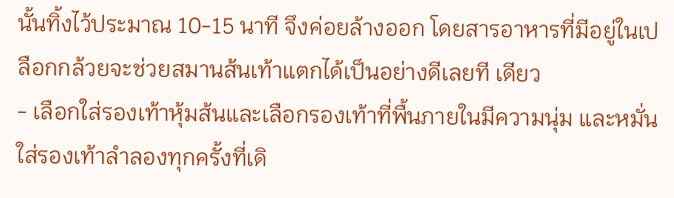นั้นทิ้งไว้ประมาณ 10-15 นาที จึงค่อยล้างออก โดยสารอาหารที่มีอยู่ในเปลือกกล้วยจะช่วยสมานส้นเท้าแตกได้เป็นอย่างดีเลยที เดียว
- เลือกใส่รองเท้าหุ้มส้นและเลือกรองเท้าที่พื้นภายในมีความนุ่ม และหมั่นใส่รองเท้าลำลองทุกครั้งที่เดิ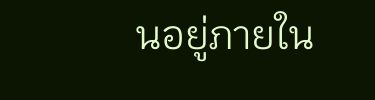นอยู่ภายใน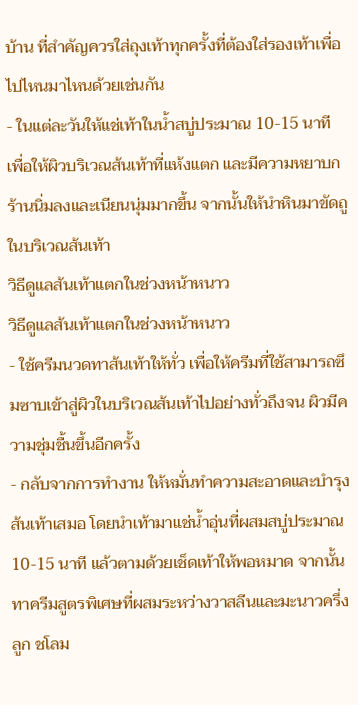บ้าน ที่สำคัญควรใส่ถุงเท้าทุกครั้งที่ต้องใส่รองเท้าเพื่อไปไหนมาไหนด้วยเช่นกัน
- ในแต่ละวันให้แช่เท้าในน้ำสบู่ประมาณ 10-15 นาที เพื่อให้ผิวบริเวณส้นเท้าที่แห้งแตก และมีความหยาบกร้านนิ่มลงและเนียนนุ่มมากขึ้น จากนั้นให้นำหินมาขัดถูในบริเวณส้นเท้า
วิธีดูแลส้นเท้าแตกในช่วงหน้าหนาว
วิธีดูแลส้นเท้าแตกในช่วงหน้าหนาว
- ใช้ครีมนวดทาส้นเท้าให้ทั่ว เพื่อให้ครีมที่ใช้สามารถซึมซาบเข้าสู่ผิวในบริเวณส้นเท้าไปอย่างทั่วถึงจน ผิวมีความชุ่มชื้นขึ้นอีกครั้ง
- กลับจากการทำงาน ให้หมั่นทำความสะอาดและบำรุงส้นเท้าเสมอ โดยนำเท้ามาแช่น้ำอุ่นที่ผสมสบู่ประมาณ 10-15 นาที แล้วตามด้วยเช็ดเท้าให้พอหมาด จากนั้นทาครีมสูตรพิเศษที่ผสมระหว่างวาสลีนและมะนาวครึ่งลูก ชโลม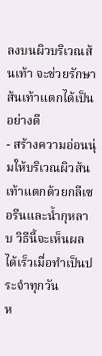ลงบนผิวบริเวณส้นเท้า จะช่วยรักษาส้นเท้าแตกได้เป็นอย่างดี
- สร้างความอ่อนนุ่มให้บริเวณผิวส้นเท้าแตกด้วยกลีเซอรีนและน้ำกุหลาบ วิธีนี้จะเห็นผลได้เร็วเมื่อทำเป็นประจำทุกวัน
ห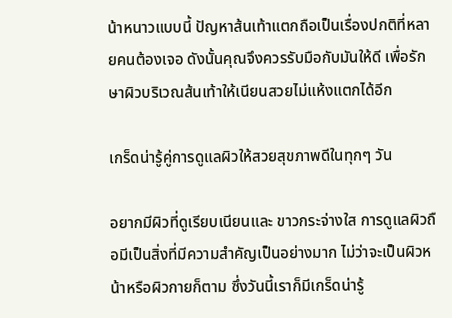น้าหนาวแบบนี้ ปัญหาส้นเท้าแตกถือเป็นเรื่องปกติที่หลายคนต้องเจอ ดังนั้นคุณจึงควรรับมือกับมันให้ดี เพื่อรักษาผิวบริเวณส้นเท้าให้เนียนสวยไม่แห้งแตกได้อีก

เกร็ดน่ารู้คู่การดูแลผิวให้สวยสุขภาพดีในทุกๆ วัน

อยากมีผิวที่ดูเรียบเนียนและ ขาวกระจ่างใส การดูแลผิวถือมีเป็นสิ่งที่มีความสำคัญเป็นอย่างมาก ไม่ว่าจะเป็นผิวหน้าหรือผิวกายก็ตาม ซึ่งวันนี้เราก็มีเกร็ดน่ารู้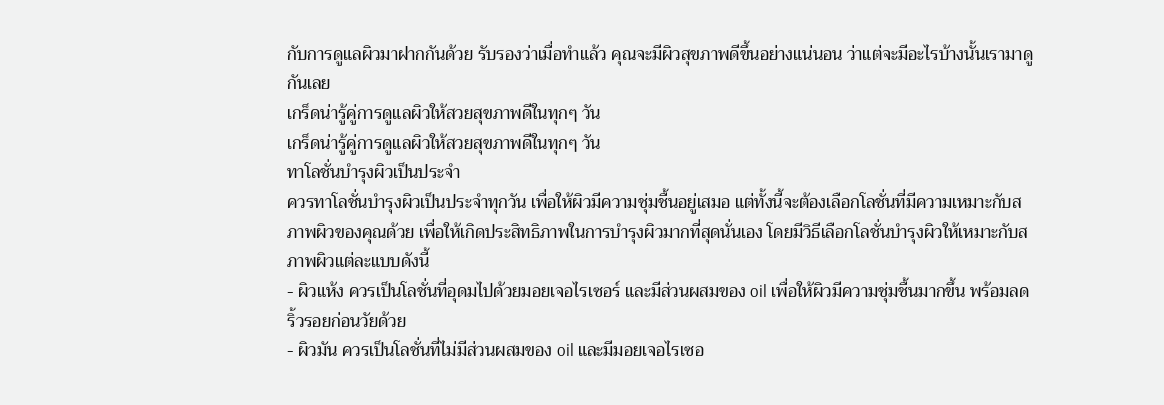กับการดูแลผิวมาฝากกันด้วย รับรองว่าเมื่อทำแล้ว คุณจะมีผิวสุขภาพดีขึ้นอย่างแน่นอน ว่าแต่จะมีอะไรบ้างนั้นเรามาดูกันเลย
เกร็ดน่ารู้คู่การดูแลผิวให้สวยสุขภาพดีในทุกๆ วัน
เกร็ดน่ารู้คู่การดูแลผิวให้สวยสุขภาพดีในทุกๆ วัน
ทาโลชั่นบำรุงผิวเป็นประจำ
ควรทาโลชั่นบำรุงผิวเป็นประจำทุกวัน เพื่อให้ผิวมีความชุ่มชื้นอยู่เสมอ แต่ทั้งนี้จะต้องเลือกโลชั่นที่มีความเหมาะกับสภาพผิวของคุณด้วย เพื่อให้เกิดประสิทธิภาพในการบำรุงผิวมากที่สุดนั่นเอง โดยมีวิธีเลือกโลชั่นบำรุงผิวให้เหมาะกับสภาพผิวแต่ละแบบดังนี้
- ผิวแห้ง ควรเป็นโลชั่นที่อุดมไปด้วยมอยเจอไรเซอร์ และมีส่วนผสมของ oil เพื่อให้ผิวมีความชุ่มชื้นมากขึ้น พร้อมลดริ้วรอยก่อนวัยด้วย
- ผิวมัน ควรเป็นโลชั่นที่ไม่มีส่วนผสมของ oil และมีมอยเจอไรเซอ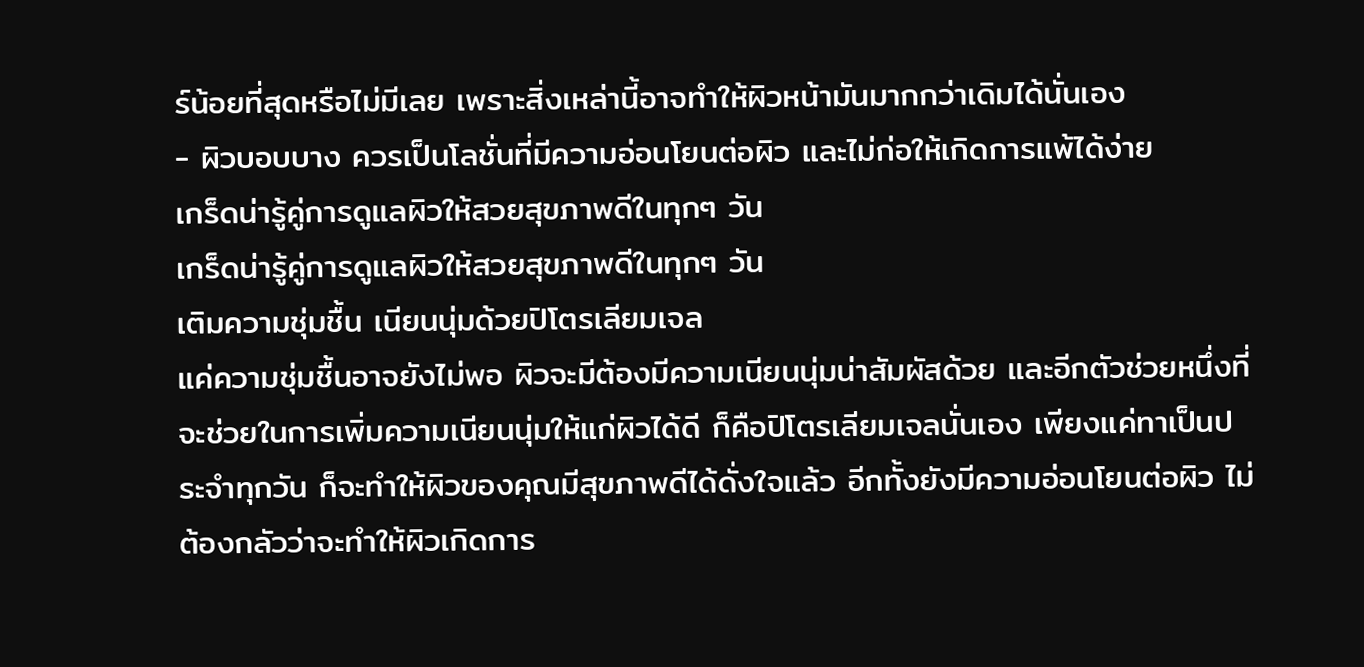ร์น้อยที่สุดหรือไม่มีเลย เพราะสิ่งเหล่านี้อาจทำให้ผิวหน้ามันมากกว่าเดิมได้นั่นเอง
- ผิวบอบบาง ควรเป็นโลชั่นที่มีความอ่อนโยนต่อผิว และไม่ก่อให้เกิดการแพ้ได้ง่าย
เกร็ดน่ารู้คู่การดูแลผิวให้สวยสุขภาพดีในทุกๆ วัน
เกร็ดน่ารู้คู่การดูแลผิวให้สวยสุขภาพดีในทุกๆ วัน
เติมความชุ่มชื้น เนียนนุ่มด้วยปิโตรเลียมเจล
แค่ความชุ่มชื้นอาจยังไม่พอ ผิวจะมีต้องมีความเนียนนุ่มน่าสัมผัสด้วย และอีกตัวช่วยหนึ่งที่จะช่วยในการเพิ่มความเนียนนุ่มให้แก่ผิวได้ดี ก็คือปิโตรเลียมเจลนั่นเอง เพียงแค่ทาเป็นประจำทุกวัน ก็จะทำให้ผิวของคุณมีสุขภาพดีได้ดั่งใจแล้ว อีกทั้งยังมีความอ่อนโยนต่อผิว ไม่ต้องกลัวว่าจะทำให้ผิวเกิดการ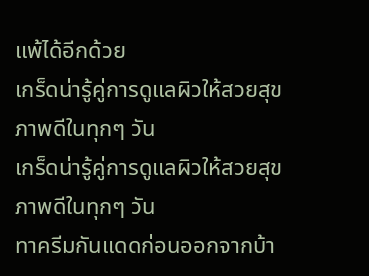แพ้ได้อีกด้วย
เกร็ดน่ารู้คู่การดูแลผิวให้สวยสุขภาพดีในทุกๆ วัน
เกร็ดน่ารู้คู่การดูแลผิวให้สวยสุขภาพดีในทุกๆ วัน
ทาครีมกันแดดก่อนออกจากบ้า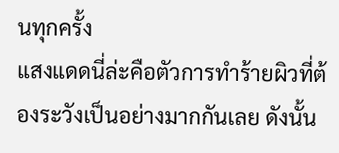นทุกครั้ง
แสงแดดนี่ล่ะคือตัวการทำร้ายผิวที่ต้องระวังเป็นอย่างมากกันเลย ดังนั้น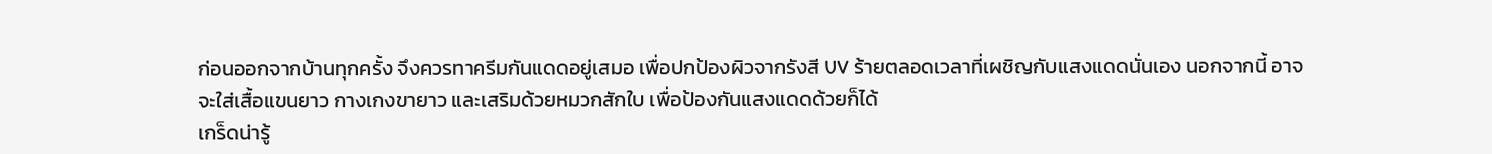ก่อนออกจากบ้านทุกครั้ง จึงควรทาครีมกันแดดอยู่เสมอ เพื่อปกป้องผิวจากรังสี UV ร้ายตลอดเวลาที่เผชิญกับแสงแดดนั่นเอง นอกจากนี้ อาจจะใส่เสื้อแขนยาว กางเกงขายาว และเสริมด้วยหมวกสักใบ เพื่อป้องกันแสงแดดด้วยก็ได้
เกร็ดน่ารู้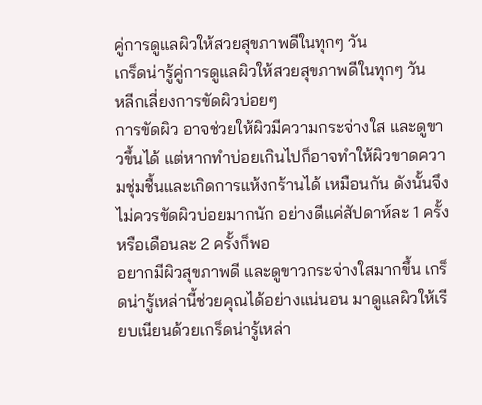คู่การดูแลผิวให้สวยสุขภาพดีในทุกๆ วัน
เกร็ดน่ารู้คู่การดูแลผิวให้สวยสุขภาพดีในทุกๆ วัน
หลีกเลี่ยงการขัดผิวบ่อยๆ
การขัดผิว อาจช่วยให้ผิวมีความกระจ่างใส และดูขาวขึ้นได้ แต่หากทำบ่อยเกินไปก็อาจทำให้ผิวขาดความชุ่มชื้นและเกิดการแห้งกร้านได้ เหมือนกัน ดังนั้นจึงไม่ควรขัดผิวบ่อยมากนัก อย่างดีแค่สัปดาห์ละ 1 ครั้งหรือเดือนละ 2 ครั้งก็พอ
อยากมีผิวสุขภาพดี และดูขาวกระจ่างใสมากขึ้น เกร็ดน่ารู้เหล่านี้ช่วยคุณได้อย่างแน่นอน มาดูแลผิวให้เรียบเนียนด้วยเกร็ดน่ารู้เหล่า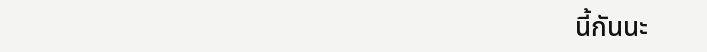นี้กันนะ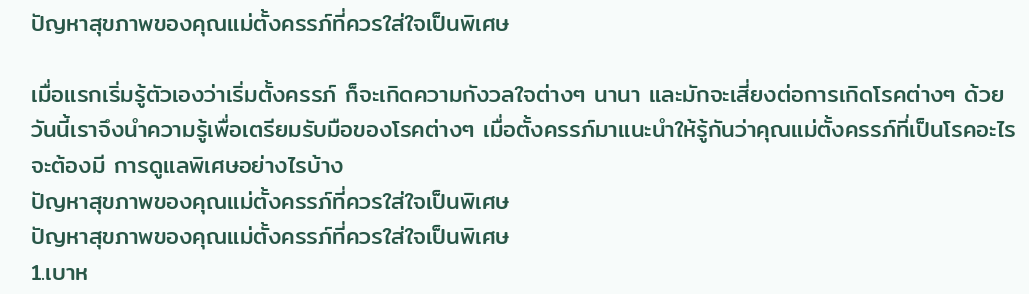ปัญหาสุขภาพของคุณแม่ตั้งครรภ์ที่ควรใส่ใจเป็นพิเศษ

เมื่อแรกเริ่มรู้ตัวเองว่าเริ่มตั้งครรภ์ ก็จะเกิดความกังวลใจต่างๆ นานา และมักจะเสี่ยงต่อการเกิดโรคต่างๆ ด้วย วันนี้เราจึงนำความรู้เพื่อเตรียมรับมือของโรคต่างๆ เมื่อตั้งครรภ์มาแนะนำให้รู้กันว่าคุณแม่ตั้งครรภ์ที่เป็นโรคอะไรจะต้องมี การดูแลพิเศษอย่างไรบ้าง
ปัญหาสุขภาพของคุณแม่ตั้งครรภ์ที่ควรใส่ใจเป็นพิเศษ
ปัญหาสุขภาพของคุณแม่ตั้งครรภ์ที่ควรใส่ใจเป็นพิเศษ
1.เบาห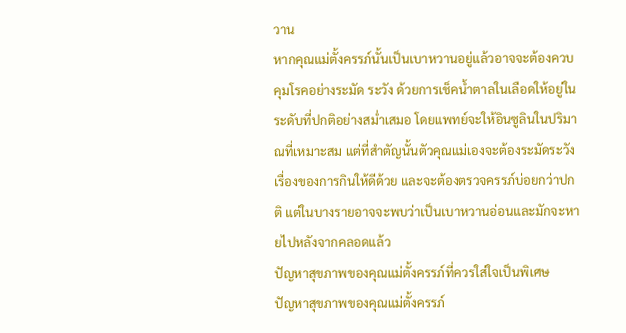วาน
หากคุณแม่ตั้งครรภ์นั้นเป็นเบาหวานอยู่แล้วอาจจะต้องควบคุมโรคอย่างระมัด ระวัง ด้วยการเช็คน้ำตาลในเลือดให้อยู่ในระดับที่ปกติอย่างสม่ำเสมอ โดยแพทย์จะให้อินซูลินในปริมาณที่เหมาะสม แต่ที่สำตัญนั้นตัวคุณแม่เองจะต้องระมัดระวังเรื่องของการกินให้ดีด้วย และจะต้องตรวจครรภ์บ่อยกว่าปกติ แต่ในบางรายอาจจะพบว่าเป็นเบาหวานอ่อนและมักจะหายไปหลังจากคลอดแล้ว
ปัญหาสุขภาพของคุณแม่ตั้งครรภ์ที่ควรใส่ใจเป็นพิเศษ
ปัญหาสุขภาพของคุณแม่ตั้งครรภ์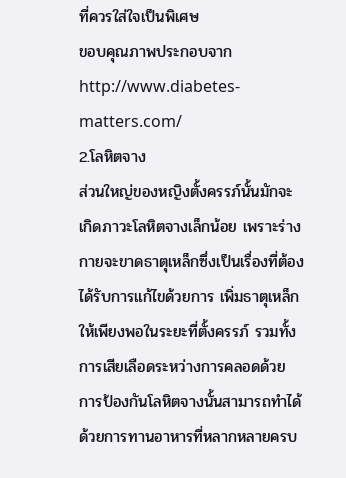ที่ควรใส่ใจเป็นพิเศษ
ขอบคุณภาพประกอบจาก http://www.diabetes-matters.com/
2.โลหิตจาง
ส่วนใหญ่ของหญิงตั้งครรภ์นั้นมักจะเกิดภาวะโลหิตจางเล็กน้อย เพราะร่างกายจะขาดธาตุเหล็กซึ่งเป็นเรื่องที่ต้องได้รับการแก้ไขด้วยการ เพิ่มธาตุเหล็กให้เพียงพอในระยะที่ตั้งครรภ์ รวมทั้งการเสียเลือดระหว่างการคลอดด้วย การป้องกันโลหิตจางนั้นสามารถทำได้ด้วยการทานอาหารที่หลากหลายครบ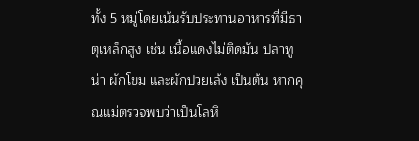ทั้ง 5 หมู่โดยเน้นรับประทานอาหารที่มีธาตุเหล็กสูง เช่น เนื้อแดงไม่ติดมัน ปลาทูน่า ผักโขม และผักปวยเล้ง เป็นต้น หากคุณแม่ตรวจพบว่าเป็นโลหิ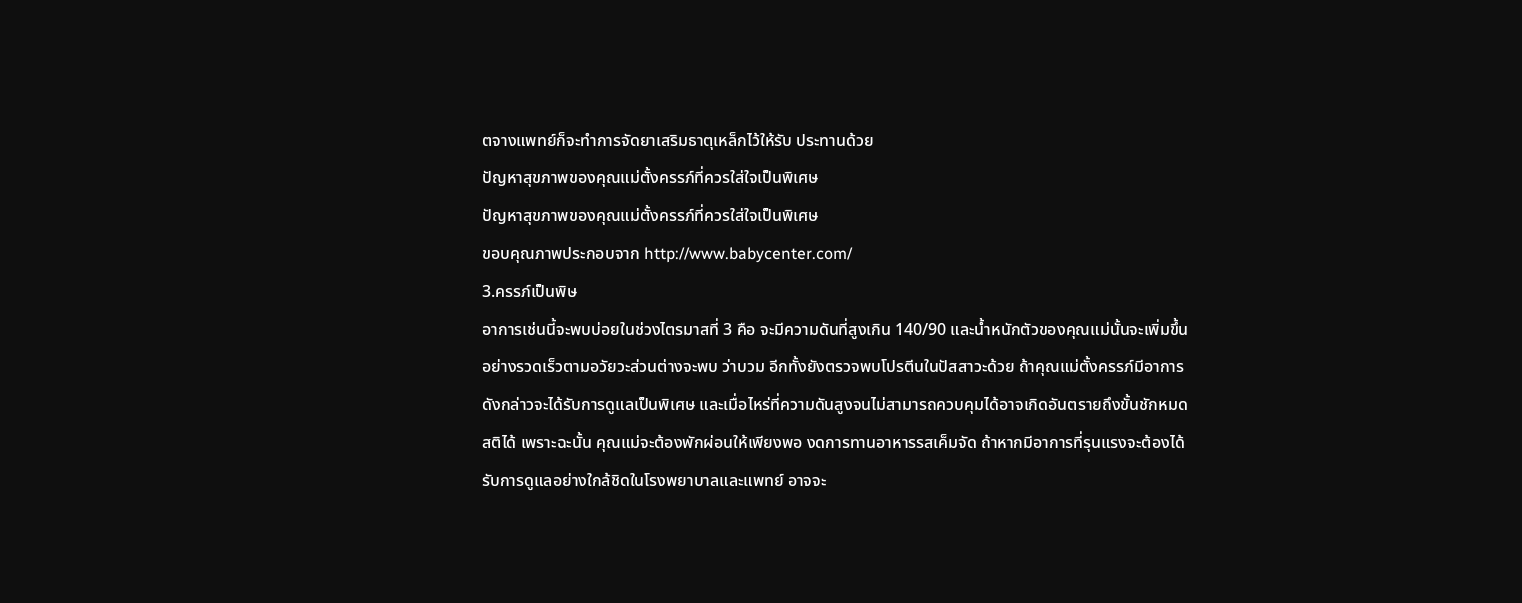ตจางแพทย์ก็จะทำการจัดยาเสริมธาตุเหล็กไว้ให้รับ ประทานด้วย
ปัญหาสุขภาพของคุณแม่ตั้งครรภ์ที่ควรใส่ใจเป็นพิเศษ
ปัญหาสุขภาพของคุณแม่ตั้งครรภ์ที่ควรใส่ใจเป็นพิเศษ
ขอบคุณภาพประกอบจาก http://www.babycenter.com/
3.ครรภ์เป็นพิษ
อาการเช่นนี้จะพบบ่อยในช่วงไตรมาสที่ 3 คือ จะมีความดันที่สูงเกิน 140/90 และน้ำหนักตัวของคุณแม่นั้นจะเพิ่มขึ้นอย่างรวดเร็วตามอวัยวะส่วนต่างจะพบ ว่าบวม อีกทั้งยังตรวจพบโปรตีนในปัสสาวะด้วย ถ้าคุณแม่ตั้งครรภ์มีอาการดังกล่าวจะได้รับการดูแลเป็นพิเศษ และเมื่อไหร่ที่ความดันสูงจนไม่สามารถควบคุมได้อาจเกิดอันตรายถึงขั้นชักหมด สติได้ เพราะฉะนั้น คุณแม่จะต้องพักผ่อนให้เพียงพอ งดการทานอาหารรสเค็มจัด ถ้าหากมีอาการที่รุนแรงจะต้องได้รับการดูแลอย่างใกล้ชิดในโรงพยาบาลและแพทย์ อาจจะ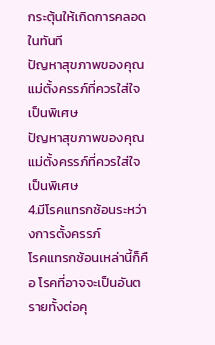กระตุ้นให้เกิดการคลอดในทันที
ปัญหาสุขภาพของคุณแม่ตั้งครรภ์ที่ควรใส่ใจเป็นพิเศษ
ปัญหาสุขภาพของคุณแม่ตั้งครรภ์ที่ควรใส่ใจเป็นพิเศษ
4.มีโรคแทรกซ้อนระหว่างการตั้งครรภ์
โรคแทรกซ้อนเหล่านี้ก็คือ โรคที่อาจจะเป็นอันตรายทั้งต่อคุ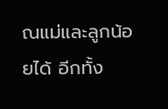ณแม่และลูกน้อยได้ อีกทั้ง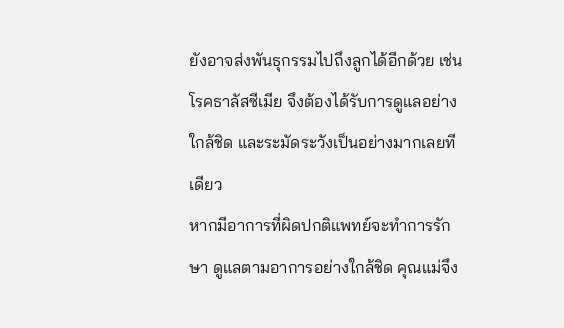ยังอาจส่งพันธุกรรมไปถึงลูกได้อีกด้วย เช่น โรคธาลัสซีเมีย จึงต้องได้รับการดูแลอย่างใกล้ชิด และระมัดระวังเป็นอย่างมากเลยทีเดียว
หากมีอาการที่ผิดปกติแพทย์จะทำการรักษา ดูแลตามอาการอย่างใกล้ชิด คุณแม่จึง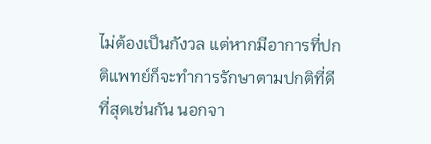ไม่ต้องเป็นกังวล แต่หากมีอาการที่ปกติแพทย์ก็จะทำการรักษาตามปกติที่ดีที่สุดเช่นกัน นอกจา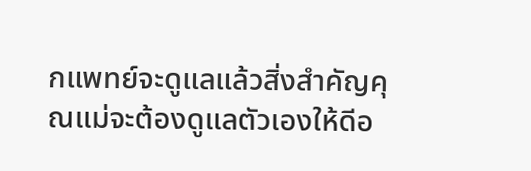กแพทย์จะดูแลแล้วสิ่งสำคัญคุณแม่จะต้องดูแลตัวเองให้ดีอ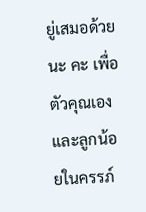ยู่เสมอด้วยนะ คะ เพื่อตัวคุณเองและลูกน้อยในครรภ์